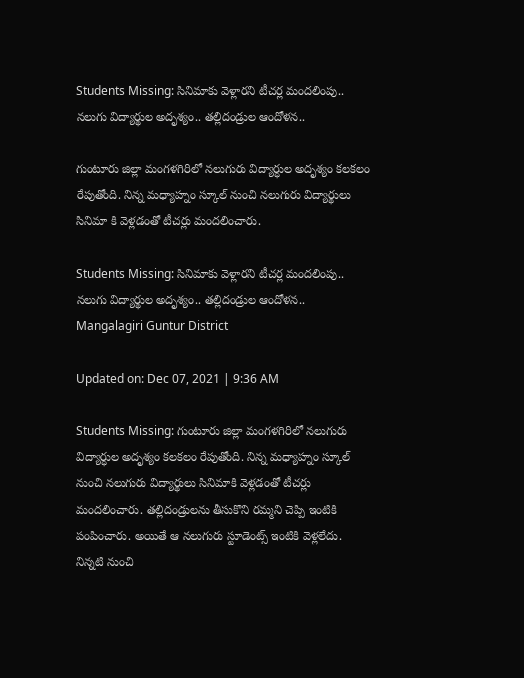Students Missing: సినిమాకు వెళ్లారని టీచర్ల మందలింపు.. నలుగు విద్యార్థుల అదృశ్యం.. తల్లిదండ్రుల ఆందోళన..

గుంటూరు జిల్లా మంగళగిరిలో నలుగురు విద్యార్ధుల అదృశ్యం కలకలం రేపుతోంది. నిన్న మధ్యాహ్నం స్కూల్ నుంచి నలుగురు విద్యార్థులు సినిమా కి వెళ్లడంతో టీచర్లు మందలించారు.

Students Missing: సినిమాకు వెళ్లారని టీచర్ల మందలింపు.. నలుగు విద్యార్థుల అదృశ్యం.. తల్లిదండ్రుల ఆందోళన..
Mangalagiri Guntur District

Updated on: Dec 07, 2021 | 9:36 AM

Students Missing: గుంటూరు జిల్లా మంగళగిరిలో నలుగురు విద్యార్ధుల అదృశ్యం కలకలం రేపుతోంది. నిన్న మధ్యాహ్నం స్కూల్ నుంచి నలుగురు విద్యార్థులు సినిమాకి వెళ్లడంతో టీచర్లు మందలించారు. తల్లిదండ్రులను తీసుకొని రమ్మని చెప్పి ఇంటికి పంపించారు. అయితే ఆ నలుగురు స్టూడెంట్స్‌ ఇంటికి వెళ్లలేదు. నిన్నటి నుంచి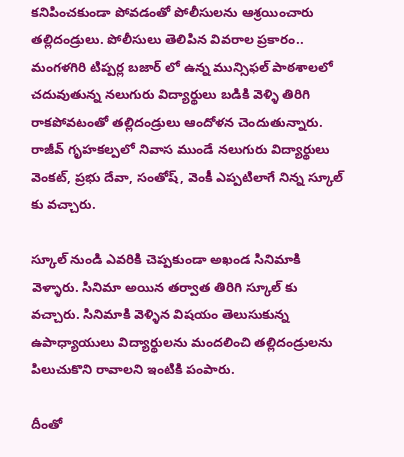కనిపించకుండా పోవడంతో పోలీసులను ఆశ్రయించారు తల్లిదండ్రులు. పోలీసులు తెలిపిన వివరాల ప్రకారం.. మంగళగిరి టిప్పర్ల బజార్ లో ఉన్న మున్సిఫల్ పాఠశాలలో చదువుతున్న నలుగురు విద్యార్థులు బడికి వెళ్ళి తిరిగి రాకపోవటంతో తల్లిదండ్రులు ఆందోళన చెందుతున్నారు. రాజీవ్ గృహకల్పలో నివాస ముండే నలుగురు విద్యార్థులు వెంకట్, ప్రభు దేవా, సంతోష్, వెంకీ ఎప్పటిలాగే నిన్న స్కూల్ కు వచ్చారు.

స్కూల్ నుండి ఎవరికి చెప్పకుండా అఖండ సినిమాకి వెళ్ళారు. సినిమా అయిన తర్వాత తిరిగి స్కూల్ కు వచ్చారు. సినిమాకి వెళ్ళిన విషయం తెలుసుకున్న ఉపాధ్యాయులు విద్యార్థులను మందలించి తల్లిదండ్రులను పిలుచుకొని రావాలని ఇంటికి పంపారు.

దీంతో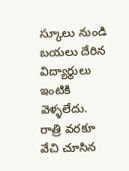స్కూలు నుండి బయలు దేరిన విద్యార్థులు ఇంటికి వెళ్ళలేదు. రాత్రి వరకూ వేచి చూసిన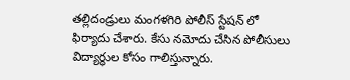తల్లిదండ్రులు మంగళగిరి పోలీస్ స్టేషన్ లో ఫిర్యాదు చేశారు. కేసు నమోదు చేసిన పోలీసులు విద్యార్థుల కోసం గాలిస్తున్నారు.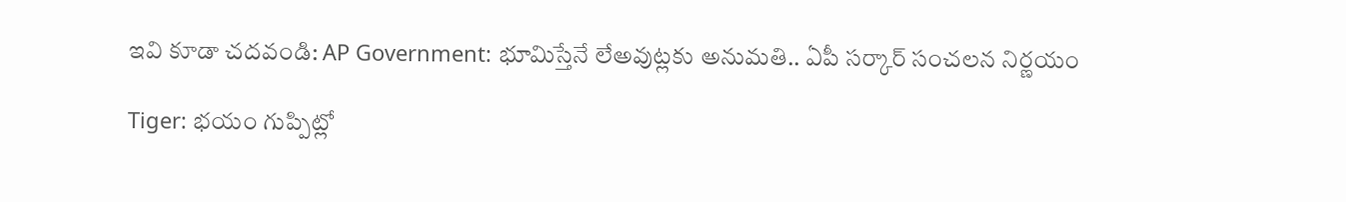ఇవి కూడా చదవండి: AP Government: భూమిస్తేనే లేఅవుట్లకు అనుమతి.. ఏపీ సర్కార్ సంచలన నిర్ణయం

Tiger: భయం గుప్పిట్లో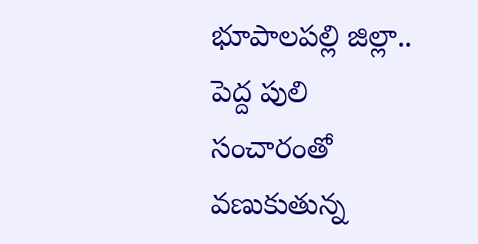భూపాలపల్లి జిల్లా.. పెద్ద పులి సంచారంతో వణుకుతున్న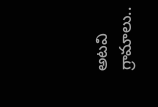అటవి గ్రామాలు..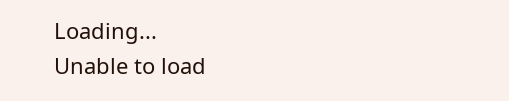Loading...
Unable to load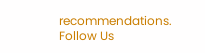recommendations.
Follow Us